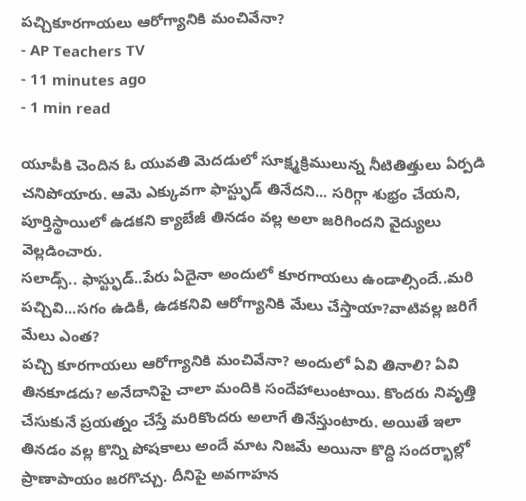పచ్చికూరగాయలు ఆరోగ్యానికి మంచివేనా?
- AP Teachers TV
- 11 minutes ago
- 1 min read

యూపీకి చెందిన ఓ యువతి మెదడులో సూక్ష్మక్రిములున్న నీటితిత్తులు ఏర్పడి చనిపోయారు. ఆమె ఎక్కువగా ఫాస్ట్ఫుడ్ తినేదని... సరిగ్గా శుభ్రం చేయని, పూర్తిస్థాయిలో ఉడకని క్యాబేజీ తినడం వల్ల అలా జరిగిందని వైద్యులు వెల్లడించారు.
సలాడ్స్.. ఫాస్ట్ఫుడ్..పేరు ఏదైనా అందులో కూరగాయలు ఉండాల్సిందే..మరి పచ్చివి...సగం ఉడికీ, ఉడకనివి ఆరోగ్యానికి మేలు చేస్తాయా?వాటివల్ల జరిగే మేలు ఎంత?
పచ్చి కూరగాయలు ఆరోగ్యానికి మంచివేనా? అందులో ఏవి తినాలి? ఏవి తినకూడదు? అనేదానిపై చాలా మందికి సందేహాలుంటాయి. కొందరు నివృత్తి చేసుకునే ప్రయత్నం చేస్తే మరికొందరు అలాగే తినేస్తుంటారు. అయితే ఇలా తినడం వల్ల కొన్ని పోషకాలు అందే మాట నిజమే అయినా కొద్ది సందర్భాల్లో ప్రాణాపాయం జరగొచ్చు. దీనిపై అవగాహన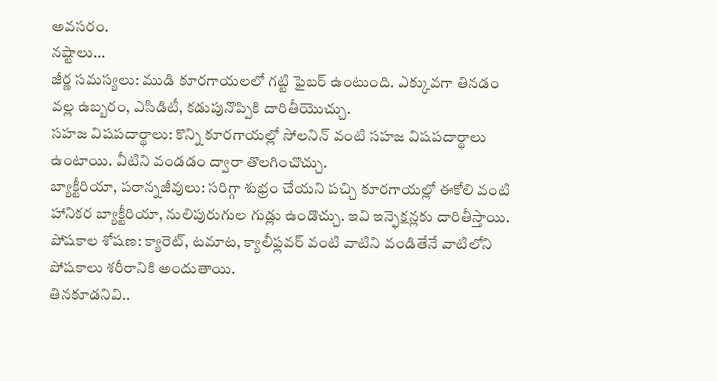అవసరం.
నష్టాలు...
జీర్ణ సమస్యలు: ముడి కూరగాయలలో గట్టి ఫైబర్ ఉంటుంది. ఎక్కువగా తినడం వల్ల ఉబ్బరం, ఎసిడిటీ, కడుపునొప్పికి దారితీయొచ్చు.
సహజ విషపదార్థాలు: కొన్ని కూరగాయల్లో సోలనిన్ వంటి సహజ విషపదార్థాలు ఉంటాయి. వీటిని వండడం ద్వారా తొలగించొచ్చు.
బ్యాక్టీరియా, పరాన్నజీవులు: సరిగ్గా శుభ్రం చేయని పచ్చి కూరగాయల్లో ఈకోలి వంటి హానికర బ్యాక్టీరియా, నులిపురుగుల గుడ్లు ఉండొచ్చు. ఇవి ఇన్ఫెక్షన్లకు దారితీస్తాయి.
పోషకాల శోషణ: క్యారెట్, టమాట, క్యాలీఫ్లవర్ వంటి వాటిని వండితేనే వాటిలోని పోషకాలు శరీరానికి అందుతాయి.
తినకూడనివి..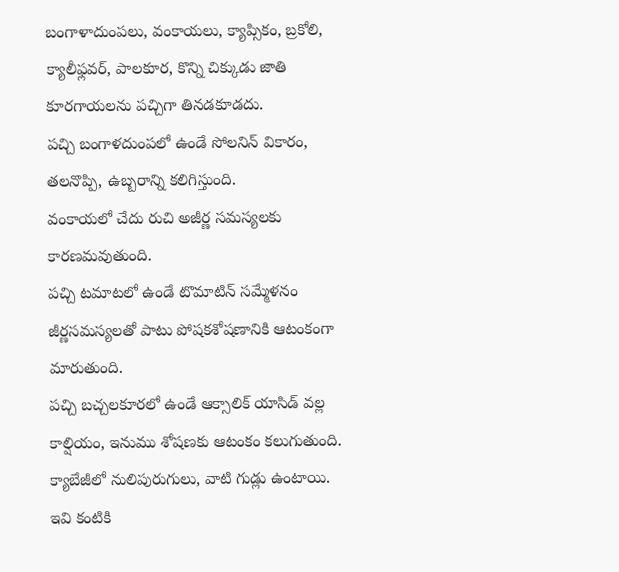బంగాళాదుంపలు, వంకాయలు, క్యాప్సికం, బ్రకోలి, క్యాలీఫ్లవర్, పాలకూర, కొన్ని చిక్కుడు జాతి కూరగాయలను పచ్చిగా తినడకూడదు.
పచ్చి బంగాళదుంపలో ఉండే సోలనిన్ వికారం, తలనొప్పి, ఉబ్బరాన్ని కలిగిస్తుంది.
వంకాయలో చేదు రుచి అజీర్ణ సమస్యలకు కారణమవుతుంది.
పచ్చి టమాటలో ఉండే టొమాటిన్ సమ్మేళనం జీర్ణసమస్యలతో పాటు పోషకశోషణానికి ఆటంకంగా మారుతుంది.
పచ్చి బచ్చలకూరలో ఉండే ఆక్సాలిక్ యాసిడ్ వల్ల కాల్షియం, ఇనుము శోషణకు ఆటంకం కలుగుతుంది.
క్యాబేజీలో నులిపురుగులు, వాటి గుడ్లు ఉంటాయి. ఇవి కంటికి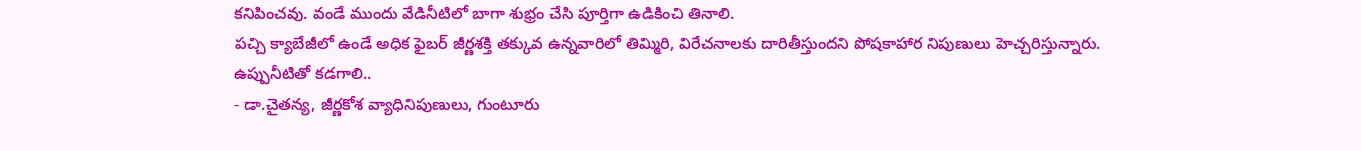కనిపించవు. వండే ముందు వేడినీటిలో బాగా శుభ్రం చేసి పూర్తిగా ఉడికించి తినాలి.
పచ్చి క్యాబేజీలో ఉండే అధిక ఫైబర్ జీర్ణశక్తి తక్కువ ఉన్నవారిలో తిమ్మిరి, విరేచనాలకు దారితీస్తుందని పోషకాహార నిపుణులు హెచ్చరిస్తున్నారు.
ఉప్పునీటితో కడగాలి..
- డా.చైతన్య, జీర్ణకోశ వ్యాధినిపుణులు, గుంటూరు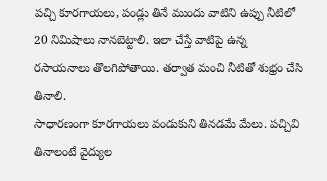పచ్చి కూరగాయలు, పండ్లు తినే ముందు వాటిని ఉప్పు నీటిలో 20 నిమిషాలు నానబెట్టాలి. ఇలా చేస్తే వాటిపై ఉన్న రసాయనాలు తొలగిపోతాయి. తర్వాత మంచి నీటితో శుభ్రం చేసి తినాలి.
సాధారణంగా కూరగాయలు వండుకుని తినడమే మేలు. పచ్చివి తినాలంటే వైద్యుల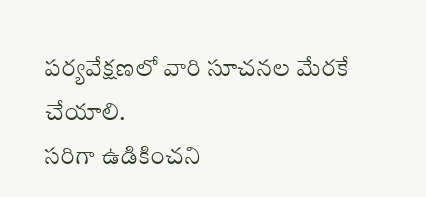పర్యవేక్షణలో వారి సూచనల మేరకే చేయాలి.
సరిగా ఉడికించని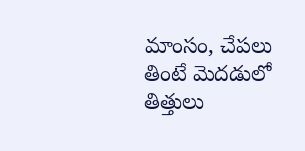మాంసం, చేపలు తింటే మెదడులో తిత్తులు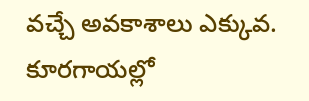వచ్చే అవకాశాలు ఎక్కువ.
కూరగాయల్లో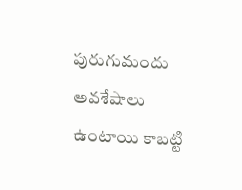పురుగుమందు అవశేషాలు ఉంటాయి కాబట్టి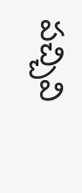పచ్చివి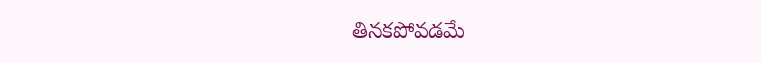తినకపోవడమే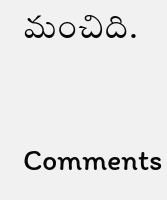మంచిది.



Comments